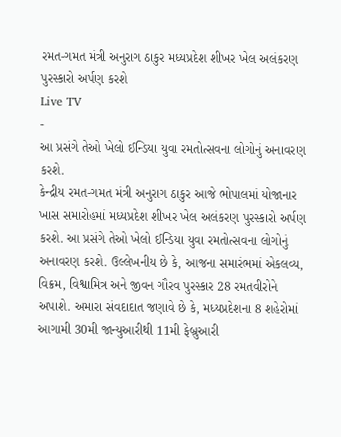રમત-ગમત મંત્રી અનુરાગ ઠાકુર મધ્યપ્રદેશ શીખર ખેલ અલંકરણ પુરસ્કારો અર્પણ કરશે
Live TV
-
આ પ્રસંગે તેઓ ખેલો ઈન્ડિયા યુવા રમતોત્સવના લોગોનું અનાવરણ કરશે.
કેન્દ્રીય રમત-ગમત મંત્રી અનુરાગ ઠાકુર આજે ભોપાલમાં યોજાનાર ખાસ સમારોહમાં મધ્યપ્રદેશ શીખર ખેલ અલંકરણ પુરસ્કારો અર્પણ કરશે. આ પ્રસંગે તેઓ ખેલો ઈન્ડિયા યુવા રમતોત્સવના લોગોનું અનાવરણ કરશે. ઉલ્લેખનીય છે કે, આજના સમારંભમાં એકલવ્ય, વિક્રમ, વિશ્વામિત્ર અને જીવન ગૌરવ પુરસ્કાર 28 રમતવીરોને અપાશે. અમારા સંવદાદાત જણાવે છે કે, મધ્યપ્રદેશના 8 શહેરોમાં આગામી 30મી જાન્યુઆરીથી 11મી ફેબ્રુઆરી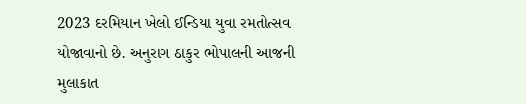2023 દરમિયાન ખેલો ઈન્ડિયા યુવા રમતોત્સવ યોજાવાનો છે. અનુરાગ ઠાકુર ભોપાલની આજની મુલાકાત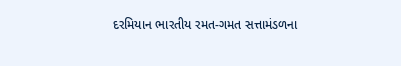દરમિયાન ભારતીય રમત-ગમત સત્તામંડળના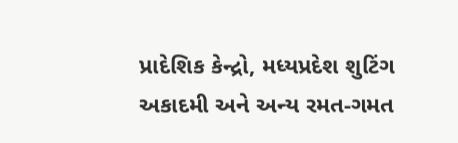પ્રાદેશિક કેન્દ્રો, મધ્યપ્રદેશ શુટિંગ અકાદમી અને અન્ય રમત-ગમત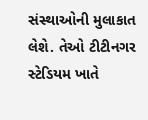સંસ્થાઓની મુલાકાત લેશે. તેઓ ટીટીનગર સ્ટેડિયમ ખાતે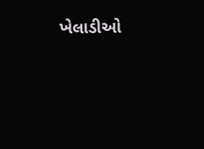ખેલાડીઓ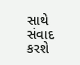સાથે સંવાદ કરશે